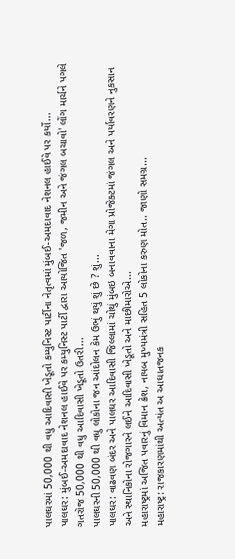પાલઘરમાં 50,000 થી વધુ આદિવાસી ખેડૂતો કમ્યુનિસ્ટ પાર્ટીના નેતૃત્વમાં મુંબઈ-અમદાવાદ નેશનલ હાઈવે પર કર્યો...
પાલઘર: મુંબઈ-અમદાવાદ નેશનલ હાઈવે પર કમ્યુનિસ્ટ પાર્ટી દ્વારા આયોજિત 'જળ, જમીન અને જંગલ બચાવો' લોંગ માર્ચને પગલે ગતરોજ 50,000 થી વધુ આદિવાસી ખેડૂતો ઉતરી...
પાલઘરની 50,000 થી વધુ લોકોના જન આંદોલન કેમ ઉભું થયું શું છે ? શું...
પાલઘર: વાઢવણ બંદર અને પાલઘર આદિવાસી જિલ્લામાં ચોથું મુંબઇ બનાવવાના મેગા પ્રોજેક્ટમાં જંગલ અને પર્યાવરણને નુકસાન અને સ્થાનિકોના રોજગારને લઈને આદિવાસી ખેડૂતો અને માછીમારોએ...
મહારાષ્ટ્રમાં અજિત પવારનું વિમાન ક્રેશ, નાયબ મુખ્યમંત્રી સહિત 5 લોકોના કરુણ મોત.. જાણો સમગ્ર...
મહારાષ્ટ્ર: રાજકારણમાંથી અત્યંત અ આઘાતજનક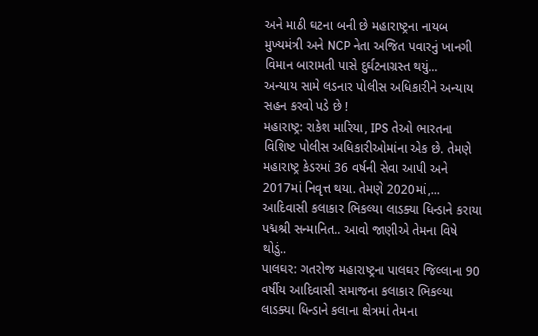અને માઠી ઘટના બની છે મહારાષ્ટ્રના નાયબ મુખ્યમંત્રી અને NCP નેતા અજિત પવારનું ખાનગી વિમાન બારામતી પાસે દુર્ઘટનાગ્રસ્ત થયું...
અન્યાય સામે લડનાર પોલીસ અધિકારીને અન્યાય સહન કરવો પડે છે !
મહારાષ્ટ્ર: રાકેશ મારિયા, IPS તેઓ ભારતના વિશિષ્ટ પોલીસ અધિકારીઓમાંના એક છે. તેમણે મહારાષ્ટ્ર કેડરમાં 36 વર્ષની સેવા આપી અને 2017માં નિવૃત્ત થયા. તેમણે 2020માં,...
આદિવાસી કલાકાર ભિકલ્યા લાડક્યા ધિન્ડાને કરાયા પદ્મશ્રી સન્માનિત.. આવો જાણીએ તેમના વિષે થોડું..
પાલઘર: ગતરોજ મહારાષ્ટ્રના પાલઘર જિલ્લાના 90 વર્ષીય આદિવાસી સમાજના કલાકાર ભિકલ્યા લાડક્યા ધિન્ડાને કલાના ક્ષેત્રમાં તેમના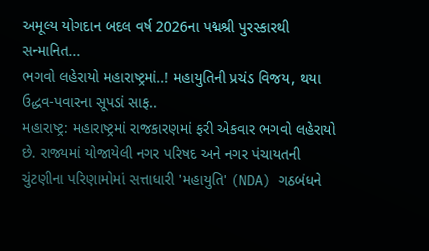અમૂલ્ય યોગદાન બદલ વર્ષ 2026ના પદ્મશ્રી પુરસ્કારથી સન્માનિત...
ભગવો લહેરાયો મહારાષ્ટ્રમાં..! મહાયુતિની પ્રચંડ વિજય, થયા ઉદ્ધવ-પવારના સૂપડાં સાફ..
મહારાષ્ટ્ર: મહારાષ્ટ્રમાં રાજકારણમાં ફરી એકવાર ભગવો લહેરાયો છે. રાજ્યમાં યોજાયેલી નગર પરિષદ અને નગર પંચાયતની ચુંટણીના પરિણામોમાં સત્તાધારી 'મહાયુતિ' (NDA) ગઠબંધને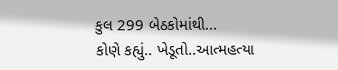કુલ 299 બેઠકોમાંથી...
કોણે કહ્યું.. ખેડૂતો..આત્મહત્યા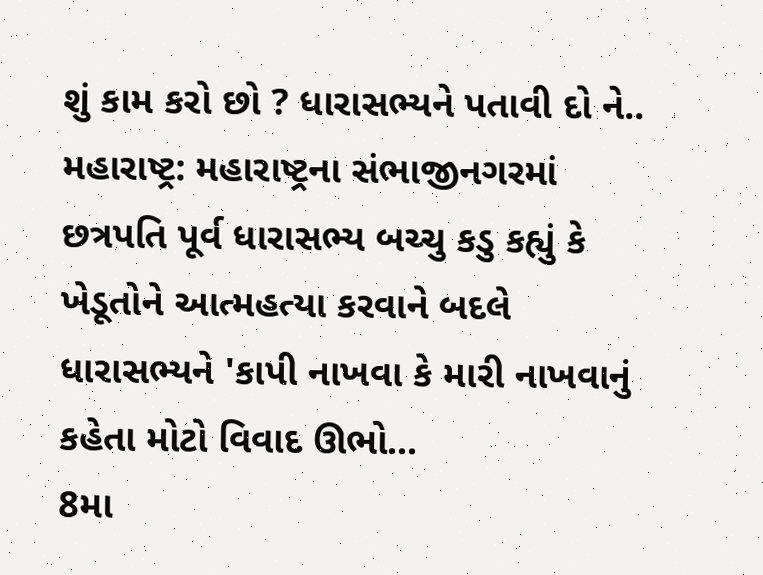શું કામ કરો છો ? ધારાસભ્યને પતાવી દો ને..
મહારાષ્ટ્ર: મહારાષ્ટ્રના સંભાજીનગરમાં છત્રપતિ પૂર્વ ધારાસભ્ય બચ્ચુ કડુ કહ્યું કે ખેડૂતોને આત્મહત્યા કરવાને બદલે ધારાસભ્યને 'કાપી નાખવા કે મારી નાખવાનું કહેતા મોટો વિવાદ ઊભો...
8મા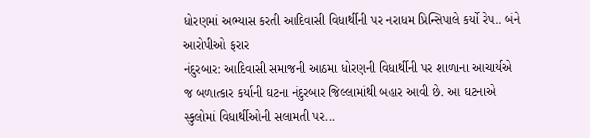ધોરણમાં અભ્યાસ કરતી આદિવાસી વિધાર્થીની પર નરાધમ પ્રિન્સિપાલે કર્યો રેપ.. બંને આરોપીઓ ફરાર
નંદુરબાર: આદિવાસી સમાજની આઠમા ધોરણની વિધાર્થીની પર શાળાના આચાર્યએ જ બળાત્કાર કર્યાની ઘટના નંદુરબાર જિલ્લામાંથી બહાર આવી છે. આ ઘટનાએ સ્કુલોમાં વિધાર્થીઓની સલામતી પર...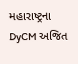મહારાષ્ટ્રના DyCM અજિત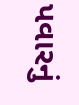પવારનું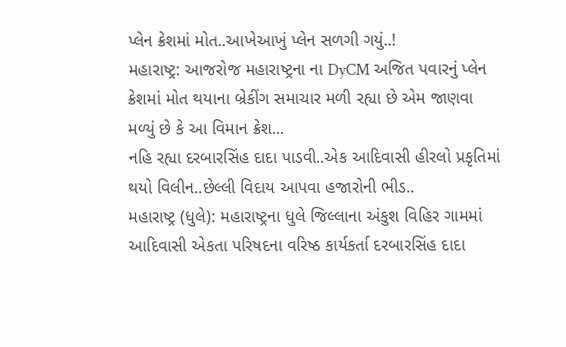પ્લેન ક્રેશમાં મોત..આખેઆખું પ્લેન સળગી ગયું..!
મહારાષ્ટ્ર: આજરોજ મહારાષ્ટ્રના ના DyCM અજિત પવારનું પ્લેન ક્રેશમાં મોત થયાના બ્રેકીંગ સમાચાર મળી રહ્યા છે એમ જાણવા મળ્યું છે કે આ વિમાન ક્રેશ...
નહિ રહ્યા દરબારસિંહ દાદા પાડવી..એક આદિવાસી હીરલો પ્રકૃતિમાં થયો વિલીન..છેલ્લી વિદાય આપવા હજારોની ભીડ..
મહારાષ્ટ્ર (ધુલે): મહારાષ્ટ્રના ધુલે જિલ્લાના અંકુશ વિહિર ગામમાં આદિવાસી એકતા પરિષદના વરિષ્ઠ કાર્યકર્તા દરબારસિંહ દાદા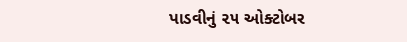પાડવીનું ૨૫ ઓક્ટોબર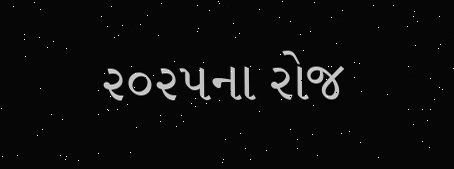૨૦૨૫ના રોજ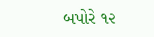બપોરે ૧૨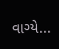વાગ્યે...